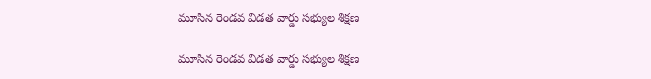మూసిన రెండవ విడత వార్డు సభ్యుల శిక్షణ

మూసిన రెండవ విడత వార్డు సభ్యుల శిక్షణ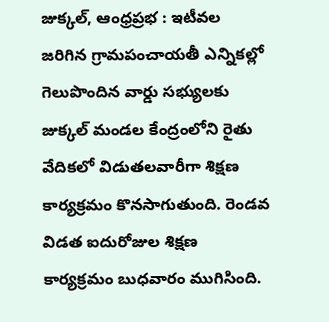జుక్కల్, ఆంధ్రప్రభ : ఇటీవల జరిగిన గ్రామపంచాయతీ ఎన్నికల్లో గెలుపొందిన వార్డు సభ్యులకు జుక్కల్ మండల కేంద్రంలోని రైతు వేదికలో విడుతలవారీగా శిక్షణ కార్యక్రమం కొనసాగుతుంది. రెండవ విడత ఐదురోజుల శిక్షణ కార్యక్రమం బుధవారం ముగిసింది.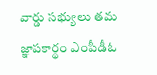వార్డు సభ్యులు తమ జ్ఞాపకార్థం ఎంపీడీఓ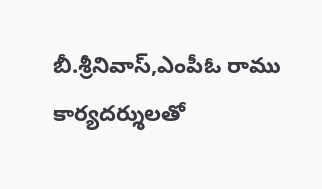బీ.శ్రీనివాస్,ఎంపీఓ రాము కార్యదర్శులతో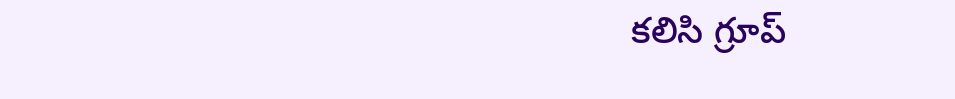కలిసి గ్రూప్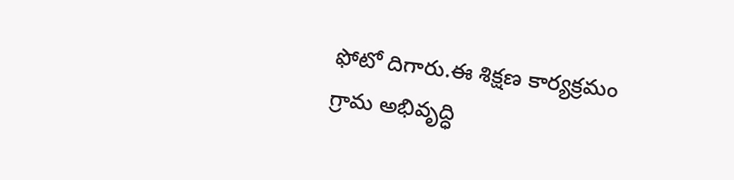ఫోటో దిగారు.ఈ శిక్షణ కార్యక్రమం గ్రామ అభివృద్ధి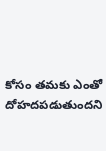కోసం తమకు ఎంతో దోహదపడుతుందని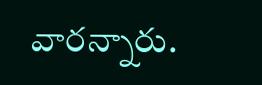వారన్నారు.